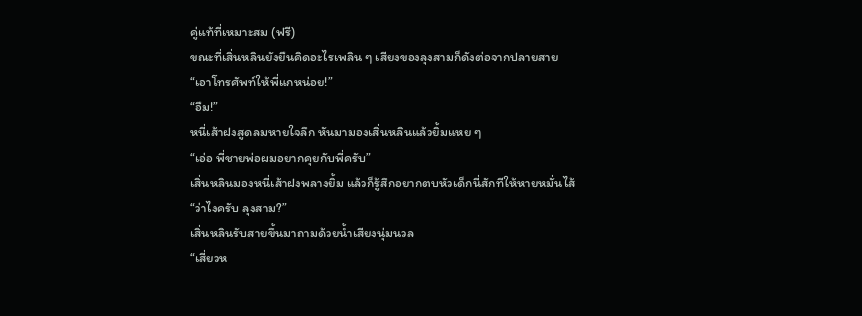คู่แท้ที่เหมาะสม (ฟรี)
ขณะที่เสิ่นหลินยังยืนคิดอะไรเพลิน ๆ เสียงของลุงสามก็ดังต่อจากปลายสาย
“เอาโทรศัพท์ให้พี่แกหน่อย!”
“อืม!”
หนี่เส้าฝงสูดลมหายใจลึก หันมามองเสิ่นหลินแล้วยิ้มแหย ๆ
“เอ่อ พี่ชายพ่อผมอยากคุยกับพี่ครับ”
เสิ่นหลินมองหนี่เส้าฝงพลางยิ้ม แล้วก็รู้สึกอยากตบหัวเด็กนี่สักทีให้หายหมั่นไส้
“ว่าไงครับ ลุงสาม?”
เสิ่นหลินรับสายขึ้นมาถามด้วยน้ำเสียงนุ่มนวล
“เสี่ยวห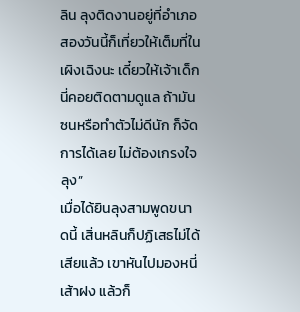ลิน ลุงติดงานอยู่ที่อำเภอสองวันนี้ก็เที่ยวให้เต็มที่ในเผิงเฉิงนะ เดี๋ยวให้เจ้าเด็กนี่คอยติดตามดูแล ถ้ามันซนหรือทำตัวไม่ดีนัก ก็จัดการได้เลย ไม่ต้องเกรงใจลุง”
เมื่อได้ยินลุงสามพูดขนาดนี้ เสิ่นหลินก็ปฏิเสธไม่ได้เสียแล้ว เขาหันไปมองหนี่เส้าฝง แล้วก็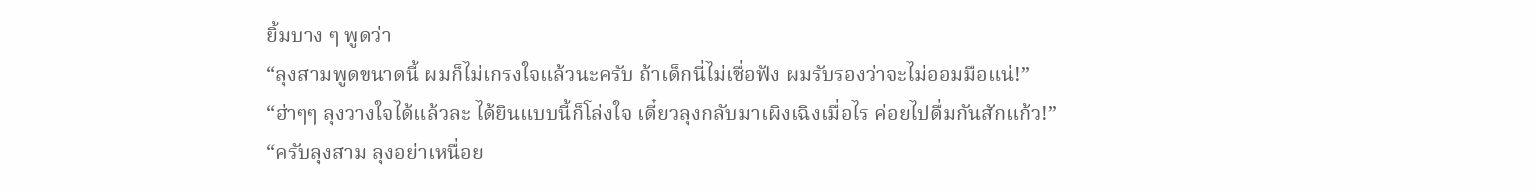ยิ้มบาง ๆ พูดว่า
“ลุงสามพูดขนาดนี้ ผมก็ไม่เกรงใจแล้วนะครับ ถ้าเด็กนี่ไม่เชื่อฟัง ผมรับรองว่าจะไม่ออมมือแน่!”
“ฮ่าๆๆ ลุงวางใจได้แล้วละ ได้ยินแบบนี้ก็โล่งใจ เดี๋ยวลุงกลับมาเผิงเฉิงเมื่อไร ค่อยไปดื่มกันสักแก้ว!”
“ครับลุงสาม ลุงอย่าเหนื่อย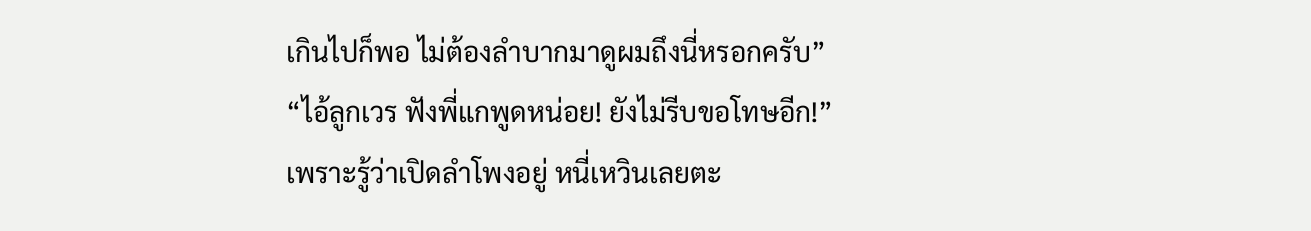เกินไปก็พอ ไม่ต้องลำบากมาดูผมถึงนี่หรอกครับ”
“ไอ้ลูกเวร ฟังพี่แกพูดหน่อย! ยังไม่รีบขอโทษอีก!”
เพราะรู้ว่าเปิดลำโพงอยู่ หนี่เหวินเลยตะ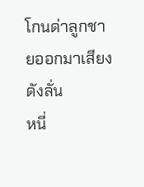โกนด่าลูกชายออกมาเสียงดังลั่น
หนี่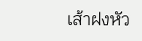เส้าฝงหัว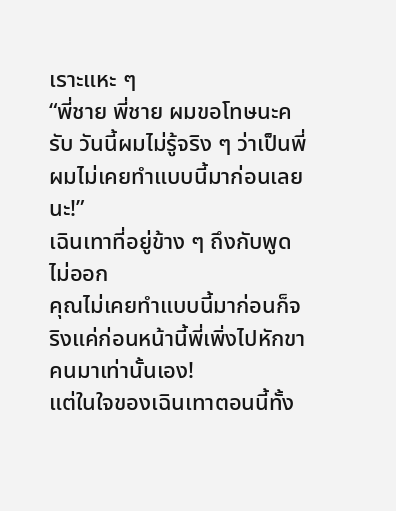เราะแหะ ๆ
“พี่ชาย พี่ชาย ผมขอโทษนะครับ วันนี้ผมไม่รู้จริง ๆ ว่าเป็นพี่ ผมไม่เคยทำแบบนี้มาก่อนเลยนะ!”
เฉินเทาที่อยู่ข้าง ๆ ถึงกับพูดไม่ออก
คุณไม่เคยทำแบบนี้มาก่อนก็จริงแค่ก่อนหน้านี้พี่เพิ่งไปหักขาคนมาเท่านั้นเอง!
แต่ในใจของเฉินเทาตอนนี้ทั้ง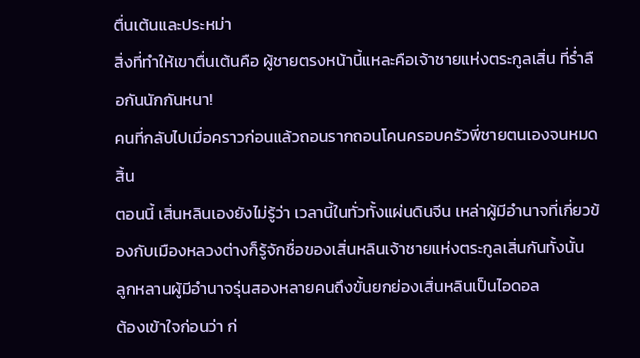ตื่นเต้นและประหม่า
สิ่งที่ทำให้เขาตื่นเต้นคือ ผู้ชายตรงหน้านี้แหละคือเจ้าชายแห่งตระกูลเสิ่น ที่ร่ำลือกันนักกันหนา!
คนที่กลับไปเมื่อคราวก่อนแล้วถอนรากถอนโคนครอบครัวพี่ชายตนเองจนหมดสิ้น
ตอนนี้ เสิ่นหลินเองยังไม่รู้ว่า เวลานี้ในทั่วทั้งแผ่นดินจีน เหล่าผู้มีอำนาจที่เกี่ยวข้องกับเมืองหลวงต่างก็รู้จักชื่อของเสิ่นหลินเจ้าชายแห่งตระกูลเสิ่นกันทั้งนั้น
ลูกหลานผู้มีอำนาจรุ่นสองหลายคนถึงขั้นยกย่องเสิ่นหลินเป็นไอดอล
ต้องเข้าใจก่อนว่า ก่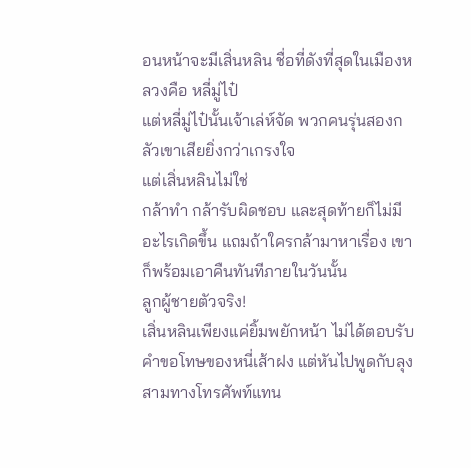อนหน้าจะมีเสิ่นหลิน ชื่อที่ดังที่สุดในเมืองหลวงคือ หลี่มู่ไป๋
แต่หลี่มู่ไป๋นั้นเจ้าเล่ห์จัด พวกคนรุ่นสองกลัวเขาเสียยิ่งกว่าเกรงใจ
แต่เสิ่นหลินไม่ใช่
กล้าทำ กล้ารับผิดชอบ และสุดท้ายก็ไม่มีอะไรเกิดขึ้น แถมถ้าใครกล้ามาหาเรื่อง เขาก็พร้อมเอาคืนทันทีภายในวันนั้น
ลูกผู้ชายตัวจริง!
เสิ่นหลินเพียงแค่ยิ้มพยักหน้า ไม่ได้ตอบรับคำขอโทษของหนี่เส้าฝง แต่หันไปพูดกับลุงสามทางโทรศัพท์แทน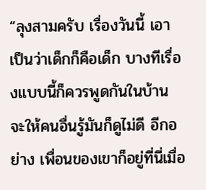“ลุงสามครับ เรื่องวันนี้ เอาเป็นว่าเด็กก็คือเด็ก บางทีเรื่องแบบนี้ก็ควรพูดกันในบ้าน จะให้คนอื่นรู้มันก็ดูไม่ดี อีกอย่าง เพื่อนของเขาก็อยู่ที่นี่เมื่อ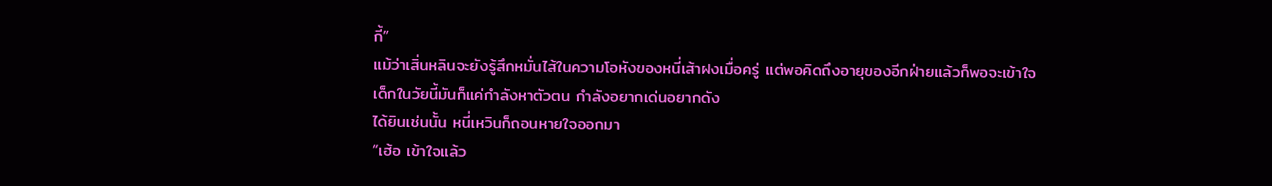กี้”
แม้ว่าเสิ่นหลินจะยังรู้สึกหมั่นไส้ในความโอหังของหนี่เส้าฝงเมื่อครู่ แต่พอคิดถึงอายุของอีกฝ่ายแล้วก็พอจะเข้าใจ
เด็กในวัยนี้มันก็แค่กำลังหาตัวตน กำลังอยากเด่นอยากดัง
ได้ยินเช่นนั้น หนี่เหวินก็ถอนหายใจออกมา
“เฮ้อ เข้าใจแล้ว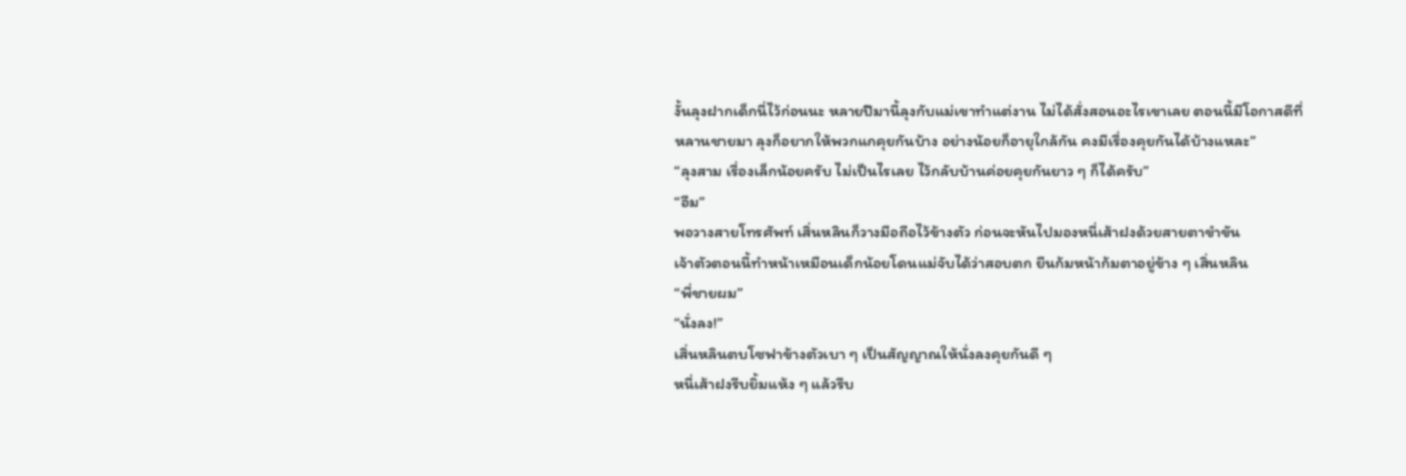งั้นลุงฝากเด็กนี่ไว้ก่อนนะ หลายปีมานี้ลุงกับแม่เขาทำแต่งาน ไม่ได้สั่งสอนอะไรเขาเลย ตอนนี้มีโอกาสดีที่หลานชายมา ลุงก็อยากให้พวกแกคุยกันบ้าง อย่างน้อยก็อายุใกล้กัน คงมีเรื่องคุยกันได้บ้างแหละ”
“ลุงสาม เรื่องเล็กน้อยครับ ไม่เป็นไรเลย ไว้กลับบ้านค่อยคุยกันยาว ๆ ก็ได้ครับ”
“อืม”
พอวางสายโทรศัพท์ เสิ่นหลินก็วางมือถือไว้ข้างตัว ก่อนจะหันไปมองหนี่เส้าฝงด้วยสายตาขำขัน
เจ้าตัวตอนนี้ทำหน้าเหมือนเด็กน้อยโดนแม่จับได้ว่าสอบตก ยืนก้มหน้าก้มตาอยู่ข้าง ๆ เสิ่นหลิน
“พี่ชายผม”
“นั่งลง!”
เสิ่นหลินตบโซฟาข้างตัวเบา ๆ เป็นสัญญาณให้นั่งลงคุยกันดี ๆ
หนี่เส้าฝงรีบยิ้มแห้ง ๆ แล้วรีบ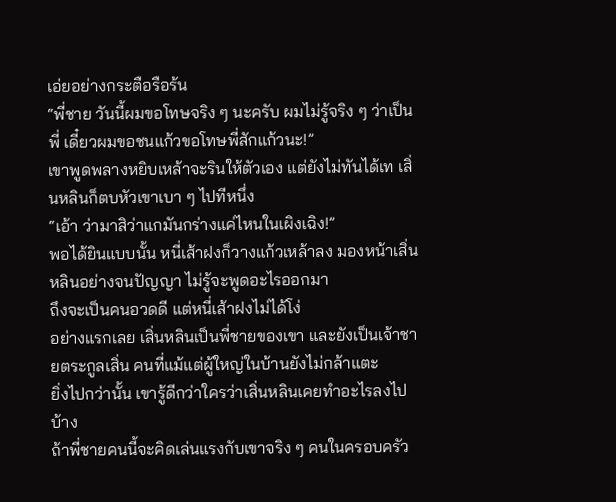เอ่ยอย่างกระตือรือร้น
“พี่ชาย วันนี้ผมขอโทษจริง ๆ นะครับ ผมไม่รู้จริง ๆ ว่าเป็นพี่ เดี๋ยวผมขอชนแก้วขอโทษพี่สักแก้วนะ!”
เขาพูดพลางหยิบเหล้าจะรินให้ตัวเอง แต่ยังไม่ทันได้เท เสิ่นหลินก็ตบหัวเขาเบา ๆ ไปทีหนึ่ง
“เอ้า ว่ามาสิว่าแกมันกร่างแค่ไหนในเผิงเฉิง!”
พอได้ยินแบบนั้น หนี่เส้าฝงก็วางแก้วเหล้าลง มองหน้าเสิ่นหลินอย่างจนปัญญา ไม่รู้จะพูดอะไรออกมา
ถึงจะเป็นคนอวดดี แต่หนี่เส้าฝงไม่ได้โง่
อย่างแรกเลย เสิ่นหลินเป็นพี่ชายของเขา และยังเป็นเจ้าชายตระกูลเสิ่น คนที่แม้แต่ผู้ใหญ่ในบ้านยังไม่กล้าแตะ
ยิ่งไปกว่านั้น เขารู้ดีกว่าใครว่าเสิ่นหลินเคยทำอะไรลงไปบ้าง
ถ้าพี่ชายคนนี้จะคิดเล่นแรงกับเขาจริง ๆ คนในครอบครัว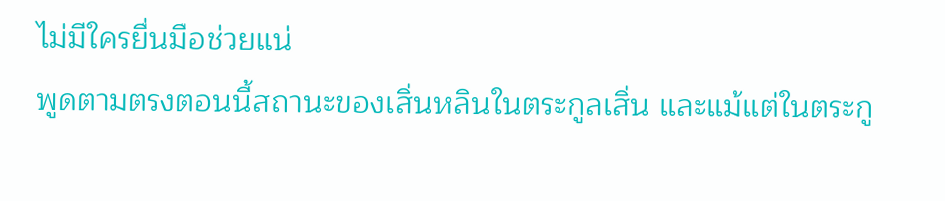ไม่มีใครยื่นมือช่วยแน่
พูดตามตรงตอนนี้สถานะของเสิ่นหลินในตระกูลเสิ่น และแม้แต่ในตระกู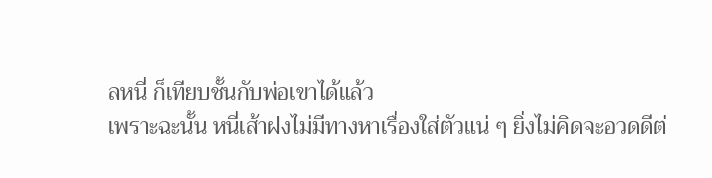ลหนี่ ก็เทียบชั้นกับพ่อเขาได้แล้ว
เพราะฉะนั้น หนี่เส้าฝงไม่มีทางหาเรื่องใส่ตัวแน่ ๆ ยิ่งไม่คิดจะอวดดีต่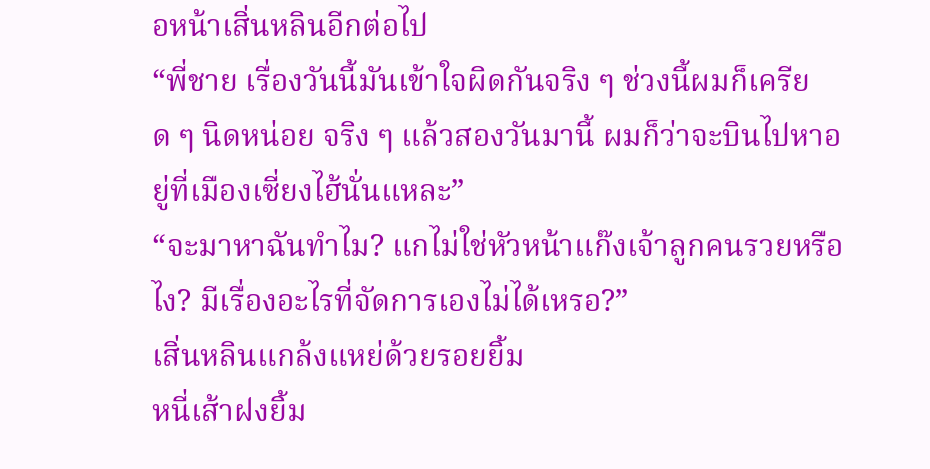อหน้าเสิ่นหลินอีกต่อไป
“พี่ชาย เรื่องวันนี้มันเข้าใจผิดกันจริง ๆ ช่วงนี้ผมก็เครียด ๆ นิดหน่อย จริง ๆ แล้วสองวันมานี้ ผมก็ว่าจะบินไปหาอยู่ที่เมืองเซี่ยงไฮ้นั่นแหละ”
“จะมาหาฉันทำไม? แกไม่ใช่หัวหน้าแก๊งเจ้าลูกคนรวยหรือไง? มีเรื่องอะไรที่จัดการเองไม่ได้เหรอ?”
เสิ่นหลินแกล้งแหย่ด้วยรอยยิ้ม
หนี่เส้าฝงยิ้ม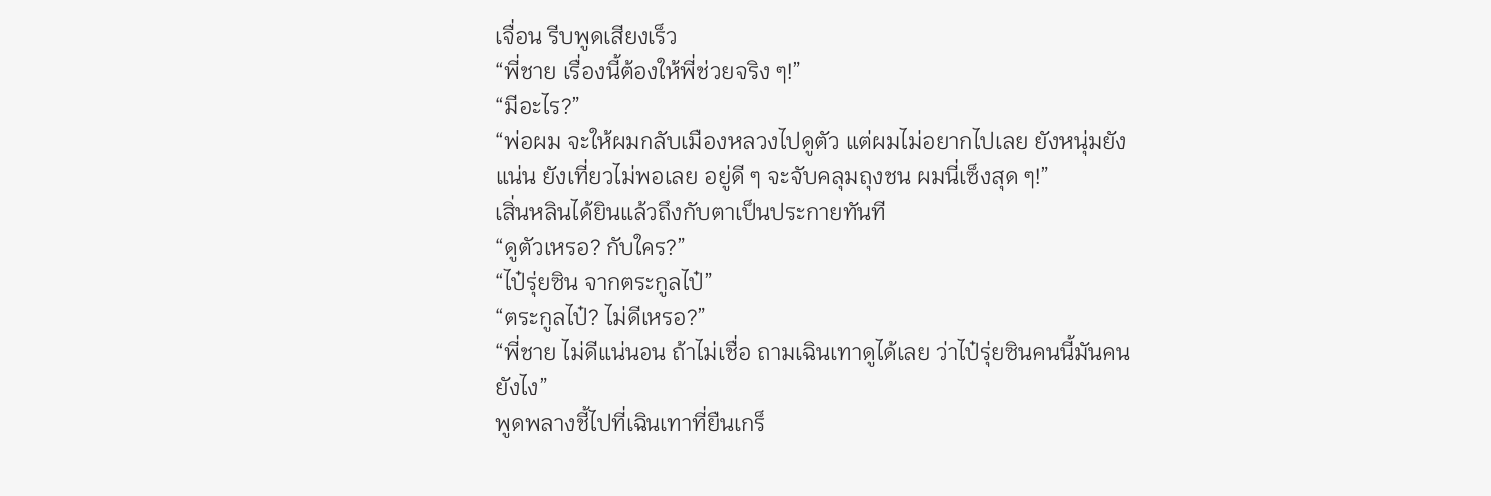เจื่อน รีบพูดเสียงเร็ว
“พี่ชาย เรื่องนี้ต้องให้พี่ช่วยจริง ๆ!”
“มีอะไร?”
“พ่อผม จะให้ผมกลับเมืองหลวงไปดูตัว แต่ผมไม่อยากไปเลย ยังหนุ่มยังแน่น ยังเที่ยวไม่พอเลย อยู่ดี ๆ จะจับคลุมถุงชน ผมนี่เซ็งสุด ๆ!”
เสิ่นหลินได้ยินแล้วถึงกับตาเป็นประกายทันที
“ดูตัวเหรอ? กับใคร?”
“ไป๋รุ่ยซิน จากตระกูลไป๋”
“ตระกูลไป๋? ไม่ดีเหรอ?”
“พี่ชาย ไม่ดีแน่นอน ถ้าไม่เชื่อ ถามเฉินเทาดูได้เลย ว่าไป๋รุ่ยซินคนนี้มันคนยังไง”
พูดพลางชี้ไปที่เฉินเทาที่ยืนเกร็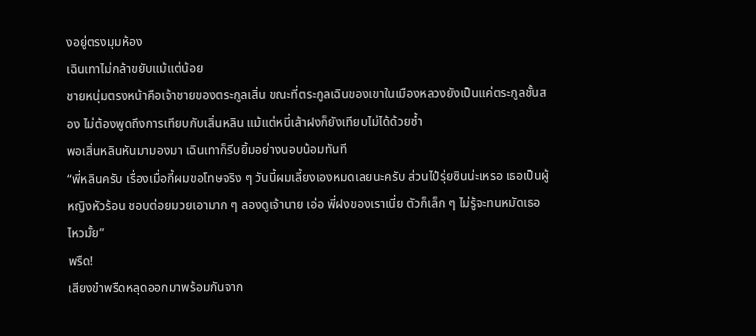งอยู่ตรงมุมห้อง
เฉินเทาไม่กล้าขยับแม้แต่น้อย
ชายหนุ่มตรงหน้าคือเจ้าชายของตระกูลเสิ่น ขณะที่ตระกูลเฉินของเขาในเมืองหลวงยังเป็นแค่ตระกูลชั้นสอง ไม่ต้องพูดถึงการเทียบกับเสิ่นหลิน แม้แต่หนี่เส้าฝงก็ยังเทียบไม่ได้ด้วยซ้ำ
พอเสิ่นหลินหันมามองมา เฉินเทาก็รีบยิ้มอย่างนอบน้อมทันที
“พี่หลินครับ เรื่องเมื่อกี้ผมขอโทษจริง ๆ วันนี้ผมเลี้ยงเองหมดเลยนะครับ ส่วนไป๋รุ่ยซินน่ะเหรอ เธอเป็นผู้หญิงหัวร้อน ชอบต่อยมวยเอามาก ๆ ลองดูเจ้านาย เอ่อ พี่ฝงของเราเนี่ย ตัวก็เล็ก ๆ ไม่รู้จะทนหมัดเธอไหวมั้ย”
พรืด!
เสียงขำพรืดหลุดออกมาพร้อมกันจาก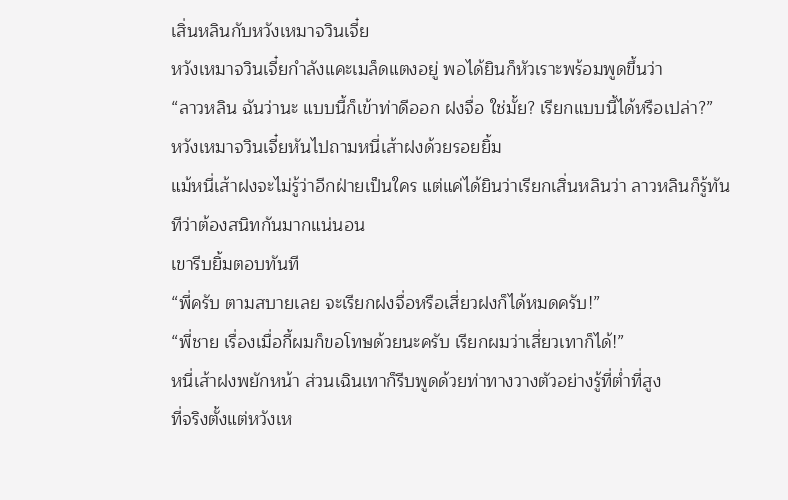เสิ่นหลินกับหวังเหมาจวินเจี๋ย
หวังเหมาจวินเจี๋ยกำลังแคะเมล็ดแตงอยู่ พอได้ยินก็หัวเราะพร้อมพูดขึ้นว่า
“ลาวหลิน ฉันว่านะ แบบนี้ก็เข้าท่าดีออก ฝงจื่อ ใช่มั้ย? เรียกแบบนี้ได้หรือเปล่า?”
หวังเหมาจวินเจี๋ยหันไปถามหนี่เส้าฝงด้วยรอยยิ้ม
แม้หนี่เส้าฝงจะไม่รู้ว่าอีกฝ่ายเป็นใคร แต่แค่ได้ยินว่าเรียกเสิ่นหลินว่า ลาวหลินก็รู้ทันทีว่าต้องสนิทกันมากแน่นอน
เขารีบยิ้มตอบทันที
“พี่ครับ ตามสบายเลย จะเรียกฝงจื่อหรือเสี่ยวฝงก็ได้หมดครับ!”
“พี่ชาย เรื่องเมื่อกี้ผมก็ขอโทษด้วยนะครับ เรียกผมว่าเสี่ยวเทาก็ได้!”
หนี่เส้าฝงพยักหน้า ส่วนเฉินเทาก็รีบพูดด้วยท่าทางวางตัวอย่างรู้ที่ต่ำที่สูง
ที่จริงตั้งแต่หวังเห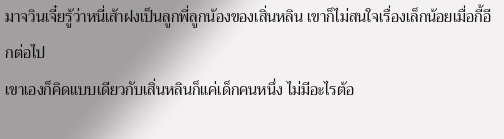มาจวินเจี๋ยรู้ว่าหนี่เส้าฝงเป็นลูกพี่ลูกน้องของเสิ่นหลิน เขาก็ไม่สนใจเรื่องเล็กน้อยเมื่อกี้อีกต่อไป
เขาเองก็คิดแบบเดียวกับเสิ่นหลินก็แค่เด็กคนหนึ่ง ไม่มีอะไรต้อ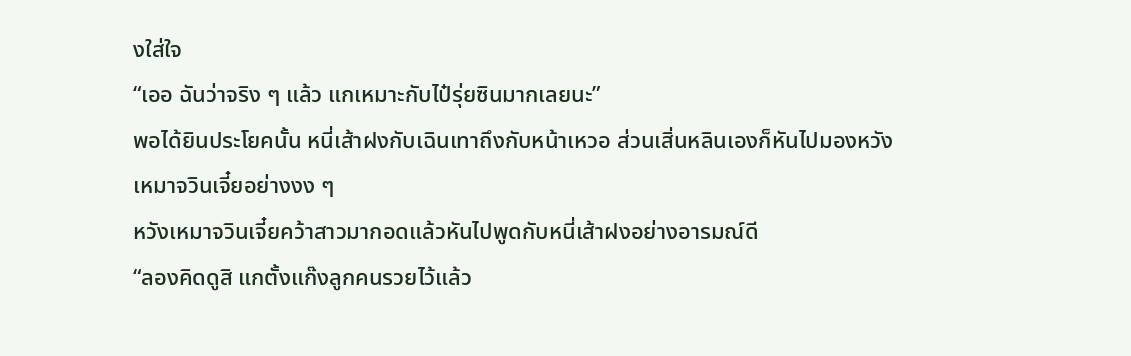งใส่ใจ
“เออ ฉันว่าจริง ๆ แล้ว แกเหมาะกับไป๋รุ่ยซินมากเลยนะ”
พอได้ยินประโยคนั้น หนี่เส้าฝงกับเฉินเทาถึงกับหน้าเหวอ ส่วนเสิ่นหลินเองก็หันไปมองหวังเหมาจวินเจี๋ยอย่างงง ๆ
หวังเหมาจวินเจี๋ยคว้าสาวมากอดแล้วหันไปพูดกับหนี่เส้าฝงอย่างอารมณ์ดี
“ลองคิดดูสิ แกตั้งแก๊งลูกคนรวยไว้แล้ว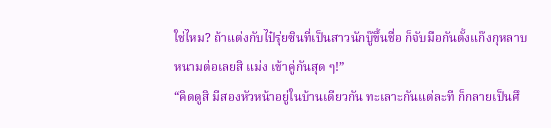ใช่ไหม? ถ้าแต่งกับไป๋รุ่ยซินที่เป็นสาวนักบู๊ขึ้นชื่อ ก็จับมือกันตั้งแก๊งกุหลาบหนามต่อเลยสิ แม่ง เข้าคู่กันสุด ๆ!”
“คิดดูสิ มีสองหัวหน้าอยู่ในบ้านเดียวกัน ทะเลาะกันแต่ละที ก็กลายเป็นศึ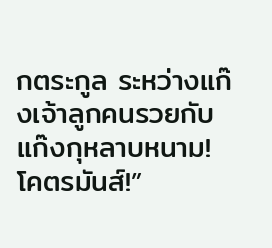กตระกูล ระหว่างแก๊งเจ้าลูกคนรวยกับแก๊งกุหลาบหนาม! โคตรมันส์!”